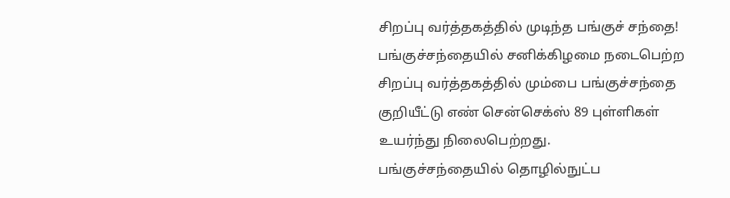சிறப்பு வர்த்தகத்தில் முடிந்த பங்குச் சந்தை!
பங்குச்சந்தையில் சனிக்கிழமை நடைபெற்ற சிறப்பு வர்த்தகத்தில் மும்பை பங்குச்சந்தை குறியீட்டு எண் சென்செக்ஸ் 89 புள்ளிகள் உயர்ந்து நிலைபெற்றது.
பங்குச்சந்தையில் தொழில்நுட்ப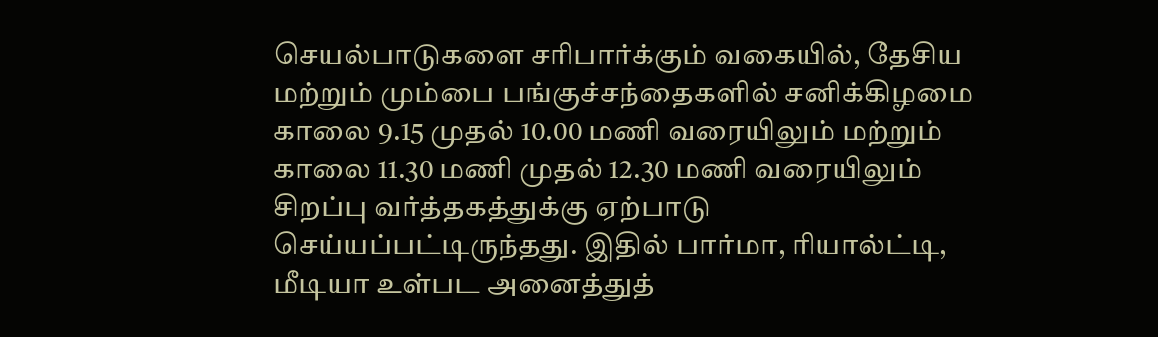செயல்பாடுகளை சரிபார்க்கும் வகையில், தேசிய மற்றும் மும்பை பங்குச்சந்தைகளில் சனிக்கிழமை காலை 9.15 முதல் 10.00 மணி வரையிலும் மற்றும் காலை 11.30 மணி முதல் 12.30 மணி வரையிலும் சிறப்பு வர்த்தகத்துக்கு ஏற்பாடு செய்யப்பட்டிருந்தது. இதில் பார்மா, ரியால்ட்டி, மீடியா உள்பட அனைத்துத்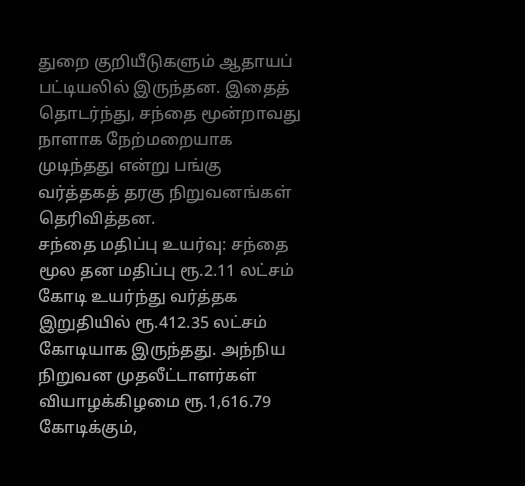துறை குறியீடுகளும் ஆதாயப் பட்டியலில் இருந்தன. இதைத் தொடர்ந்து, சந்தை மூன்றாவது நாளாக நேற்மறையாக முடிந்தது என்று பங்கு வர்த்தகத் தரகு நிறுவனங்கள் தெரிவித்தன.
சந்தை மதிப்பு உயர்வு: சந்தை மூல தன மதிப்பு ரூ.2.11 லட்சம் கோடி உயர்ந்து வர்த்தக இறுதியில் ரூ.412.35 லட்சம் கோடியாக இருந்தது. அந்நிய நிறுவன முதலீட்டாளர்கள் வியாழக்கிழமை ரூ.1,616.79 கோடிக்கும்,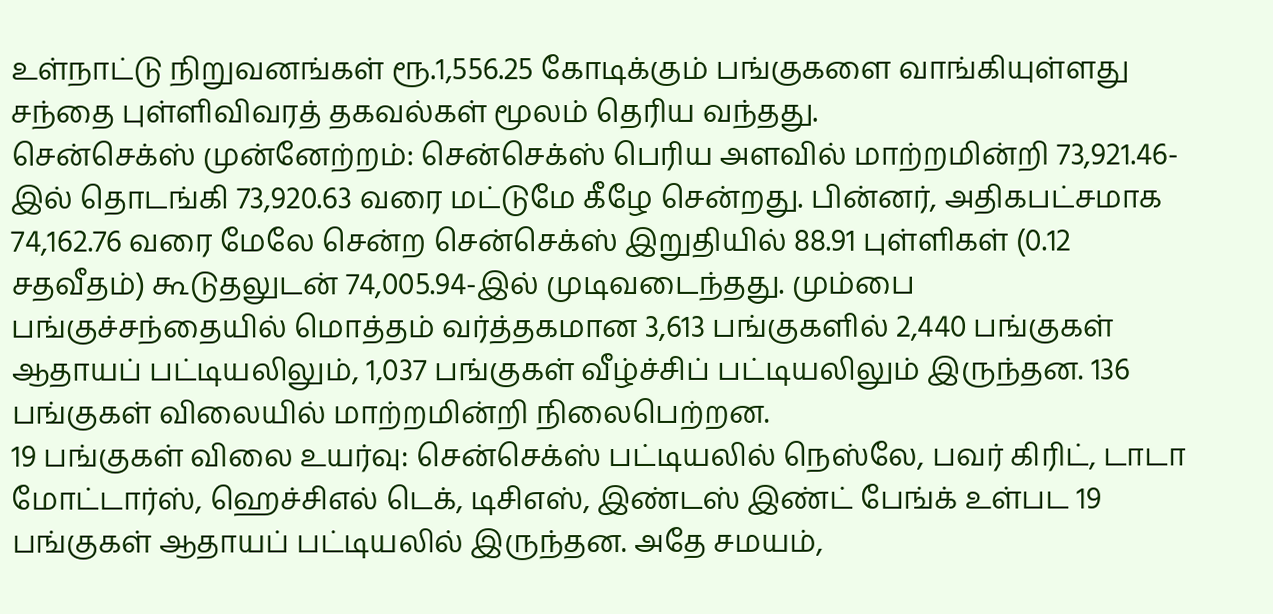உள்நாட்டு நிறுவனங்கள் ரூ.1,556.25 கோடிக்கும் பங்குகளை வாங்கியுள்ளது சந்தை புள்ளிவிவரத் தகவல்கள் மூலம் தெரிய வந்தது.
சென்செக்ஸ் முன்னேற்றம்: சென்செக்ஸ் பெரிய அளவில் மாற்றமின்றி 73,921.46-இல் தொடங்கி 73,920.63 வரை மட்டுமே கீழே சென்றது. பின்னர், அதிகபட்சமாக 74,162.76 வரை மேலே சென்ற சென்செக்ஸ் இறுதியில் 88.91 புள்ளிகள் (0.12 சதவீதம்) கூடுதலுடன் 74,005.94-இல் முடிவடைந்தது. மும்பை பங்குச்சந்தையில் மொத்தம் வர்த்தகமான 3,613 பங்குகளில் 2,440 பங்குகள் ஆதாயப் பட்டியலிலும், 1,037 பங்குகள் வீழ்ச்சிப் பட்டியலிலும் இருந்தன. 136 பங்குகள் விலையில் மாற்றமின்றி நிலைபெற்றன.
19 பங்குகள் விலை உயர்வு: சென்செக்ஸ் பட்டியலில் நெஸ்லே, பவர் கிரிட், டாடா மோட்டார்ஸ், ஹெச்சிஎல் டெக், டிசிஎஸ், இண்டஸ் இண்ட் பேங்க் உள்பட 19 பங்குகள் ஆதாயப் பட்டியலில் இருந்தன. அதே சமயம்,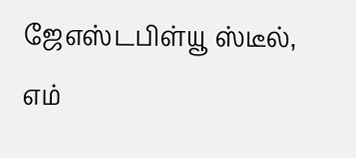ஜேஎஸ்டபிள்யூ ஸ்டீல், எம்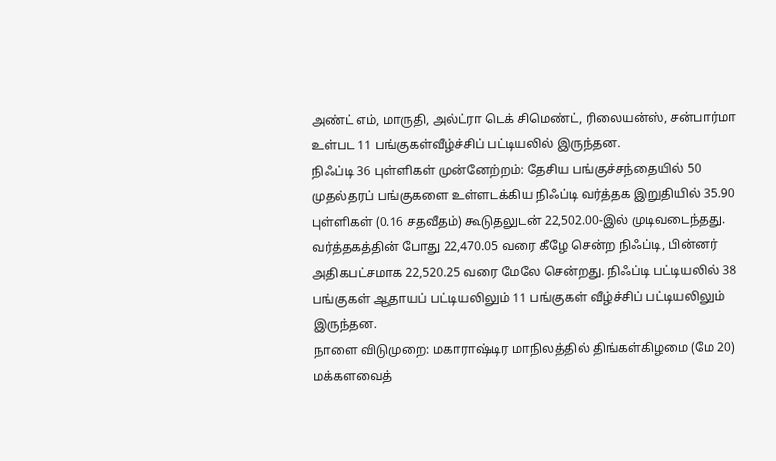அண்ட் எம், மாருதி, அல்ட்ரா டெக் சிமெண்ட், ரிலையன்ஸ், சன்பார்மா உள்பட 11 பங்குகள்வீழ்ச்சிப் பட்டியலில் இருந்தன.
நிஃப்டி 36 புள்ளிகள் முன்னேற்றம்: தேசிய பங்குச்சந்தையில் 50 முதல்தரப் பங்குகளை உள்ளடக்கிய நிஃப்டி வர்த்தக இறுதியில் 35.90 புள்ளிகள் (0.16 சதவீதம்) கூடுதலுடன் 22,502.00-இல் முடிவடைந்தது. வர்த்தகத்தின் போது 22,470.05 வரை கீழே சென்ற நிஃப்டி, பின்னர் அதிகபட்சமாக 22,520.25 வரை மேலே சென்றது. நிஃப்டி பட்டியலில் 38 பங்குகள் ஆதாயப் பட்டியலிலும் 11 பங்குகள் வீழ்ச்சிப் பட்டியலிலும் இருந்தன.
நாளை விடுமுறை: மகாராஷ்டிர மாநிலத்தில் திங்கள்கிழமை (மே 20) மக்களவைத்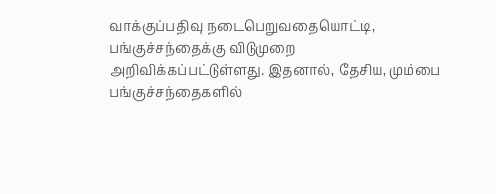வாக்குப்பதிவு நடைபெறுவதையொட்டி, பங்குச்சந்தைக்கு விடுமுறை அறிவிக்கப்பட்டுள்ளது. இதனால், தேசிய, மும்பை பங்குச்சந்தைகளில்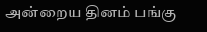அன்றைய தினம் பங்கு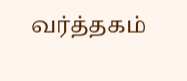வர்த்தகம்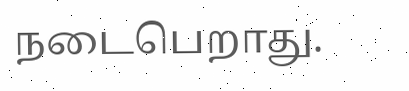நடைபெறாது.